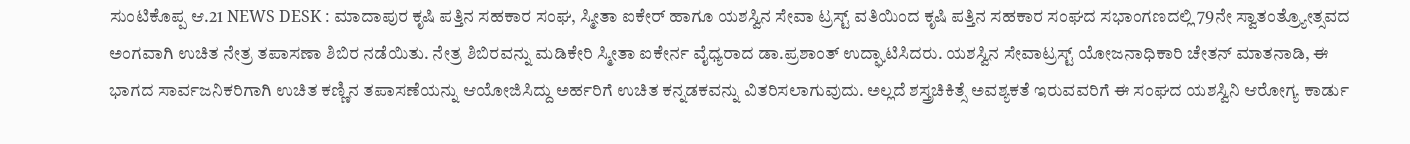ಸುಂಟಿಕೊಪ್ಪ ಆ.21 NEWS DESK : ಮಾದಾಪುರ ಕೃಷಿ ಪತ್ತಿನ ಸಹಕಾರ ಸಂಘ, ಸ್ಮೀತಾ ಐಕೇರ್ ಹಾಗೂ ಯಶಸ್ವಿನ ಸೇವಾ ಟ್ರಸ್ಟ್ ವತಿಯಿಂದ ಕೃಷಿ ಪತ್ತಿನ ಸಹಕಾರ ಸಂಘದ ಸಭಾಂಗಣದಲ್ಲಿ 79ನೇ ಸ್ವಾತಂತ್ರ್ಯೋತ್ಸವದ ಅಂಗವಾಗಿ ಉಚಿತ ನೇತ್ರ ತಪಾಸಣಾ ಶಿಬಿರ ನಡೆಯಿತು. ನೇತ್ರ ಶಿಬಿರವನ್ನು ಮಡಿಕೇರಿ ಸ್ಮೀತಾ ಐಕೇರ್ನ ವೈಧ್ಯರಾದ ಡಾ.ಪ್ರಶಾಂತ್ ಉದ್ಘಾಟಿಸಿದರು. ಯಶಸ್ವಿನ ಸೇವಾಟ್ರಸ್ಟ್ ಯೋಜನಾಧಿಕಾರಿ ಚೇತನ್ ಮಾತನಾಡಿ, ಈ ಭಾಗದ ಸಾರ್ವಜನಿಕರಿಗಾಗಿ ಉಚಿತ ಕಣ್ಣಿನ ತಪಾಸಣೆಯನ್ನು ಆಯೋಜಿಸಿದ್ದು ಅರ್ಹರಿಗೆ ಉಚಿತ ಕನ್ನಡಕವನ್ನು ವಿತರಿಸಲಾಗುವುದು. ಅಲ್ಲದೆ ಶಸ್ತ್ರಚಿಕಿತ್ಸೆ ಅವಶ್ಯಕತೆ ಇರುವವರಿಗೆ ಈ ಸಂಘದ ಯಶಸ್ವಿನಿ ಆರೋಗ್ಯ ಕಾರ್ಡು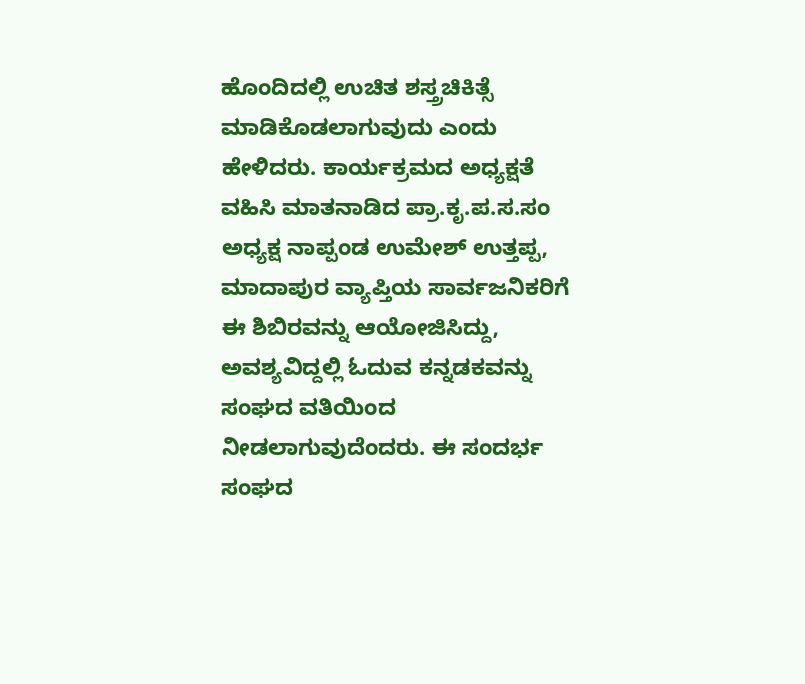ಹೊಂದಿದಲ್ಲಿ ಉಚಿತ ಶಸ್ತ್ರಚಿಕಿತ್ಸೆ ಮಾಡಿಕೊಡಲಾಗುವುದು ಎಂದು ಹೇಳಿದರು. ಕಾರ್ಯಕ್ರಮದ ಅಧ್ಯಕ್ಷತೆ ವಹಿಸಿ ಮಾತನಾಡಿದ ಪ್ರಾ.ಕೃ.ಪ.ಸ.ಸಂ ಅಧ್ಯಕ್ಷ ನಾಪ್ಪಂಡ ಉಮೇಶ್ ಉತ್ತಪ್ಪ, ಮಾದಾಪುರ ವ್ಯಾಪ್ತಿಯ ಸಾರ್ವಜನಿಕರಿಗೆ ಈ ಶಿಬಿರವನ್ನು ಆಯೋಜಿಸಿದ್ದು, ಅವಶ್ಯವಿದ್ದಲ್ಲಿ ಓದುವ ಕನ್ನಡಕವನ್ನು ಸಂಘದ ವತಿಯಿಂದ ನೀಡಲಾಗುವುದೆಂದರು. ಈ ಸಂದರ್ಭ ಸಂಘದ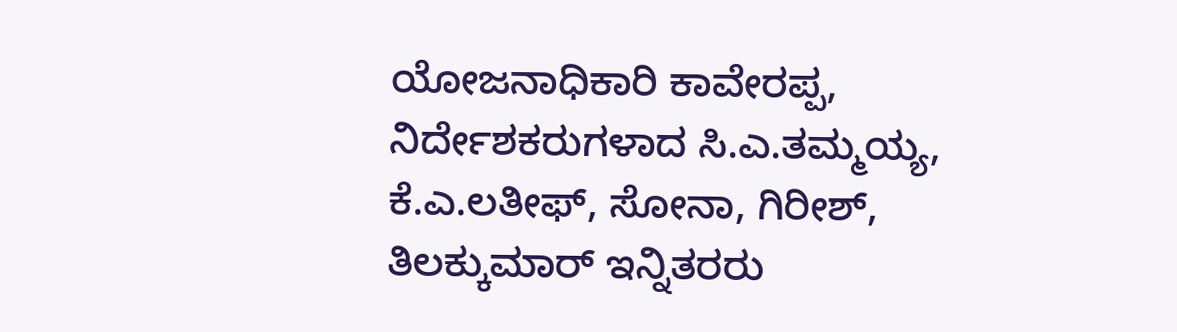ಯೋಜನಾಧಿಕಾರಿ ಕಾವೇರಪ್ಪ, ನಿರ್ದೇಶಕರುಗಳಾದ ಸಿ.ಎ.ತಮ್ಮಯ್ಯ, ಕೆ.ಎ.ಲತೀಫ್, ಸೋನಾ, ಗಿರೀಶ್, ತಿಲಕ್ಕುಮಾರ್ ಇನ್ನಿತರರು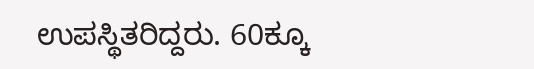ಉಪಸ್ಥಿತರಿದ್ದರು. 60ಕ್ಕೂ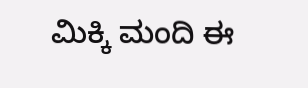ಮಿಕ್ಕಿ ಮಂದಿ ಈ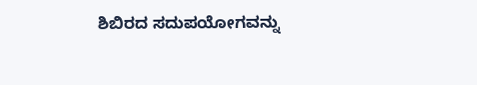ಶಿಬಿರದ ಸದುಪಯೋಗವನ್ನು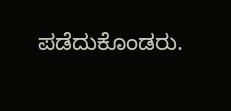ಪಡೆದುಕೊಂಡರು.